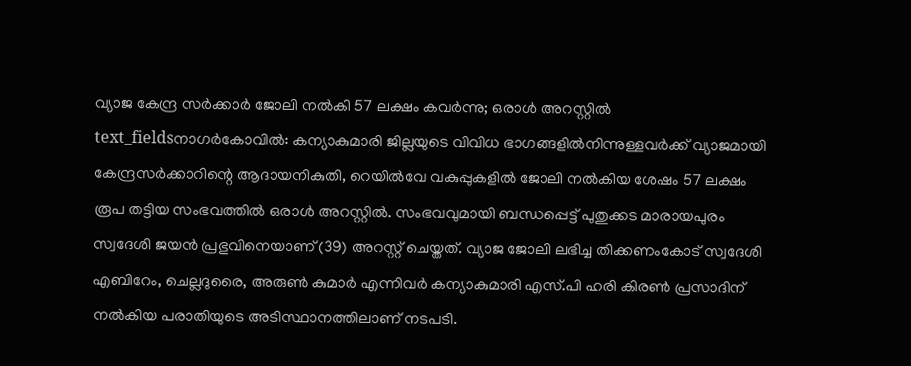വ്യാജ കേന്ദ്ര സർക്കാർ ജോലി നൽകി 57 ലക്ഷം കവർന്നു; ഒരാൾ അറസ്റ്റിൽ
text_fieldsനാഗർകോവിൽ: കന്യാകുമാരി ജില്ലയുടെ വിവിധ ഭാഗങ്ങളിൽനിന്നുള്ളവർക്ക് വ്യാജമായി കേന്ദ്രസർക്കാറിന്റെ ആദായനികുതി, റെയിൽവേ വകുപ്പുകളിൽ ജോലി നൽകിയ ശേഷം 57 ലക്ഷം രൂപ തട്ടിയ സംഭവത്തിൽ ഒരാൾ അറസ്റ്റിൽ. സംഭവവുമായി ബന്ധപ്പെട്ട് പുതുക്കട മാരായപുരം സ്വദേശി ജയൻ പ്രഭുവിനെയാണ് (39) അറസ്റ്റ് ചെയ്തത്. വ്യാജ ജോലി ലഭിച്ച തിക്കണംകോട് സ്വദേശി എബിറേം, ചെല്ലദുരൈ, അരുൺ കുമാർ എന്നിവർ കന്യാകുമാരി എസ്.പി ഹരി കിരൺ പ്രസാദിന് നൽകിയ പരാതിയുടെ അടിസ്ഥാനത്തിലാണ് നടപടി.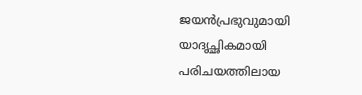ജയൻപ്രഭുവുമായി യാദൃച്ഛികമായി പരിചയത്തിലായ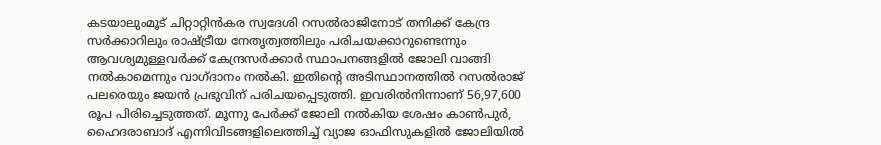കടയാലുംമൂട് ചിറ്റാറ്റിൻകര സ്വദേശി റസൽരാജിനോട് തനിക്ക് കേന്ദ്ര സർക്കാറിലും രാഷ്ട്രീയ നേതൃത്വത്തിലും പരിചയക്കാറുണ്ടെന്നും ആവശ്യമുള്ളവർക്ക് കേന്ദ്രസർക്കാർ സ്ഥാപനങ്ങളിൽ ജോലി വാങ്ങി നൽകാമെന്നും വാഗ്ദാനം നൽകി. ഇതിന്റെ അടിസ്ഥാനത്തിൽ റസൽരാജ് പലരെയും ജയൻ പ്രഭുവിന് പരിചയപ്പെടുത്തി. ഇവരിൽനിന്നാണ് 56,97,600 രൂപ പിരിച്ചെടുത്തത്. മൂന്നു പേർക്ക് ജോലി നൽകിയ ശേഷം കാൺപുർ, ഹൈദരാബാദ് എന്നിവിടങ്ങളിലെത്തിച്ച് വ്യാജ ഓഫിസുകളിൽ ജോലിയിൽ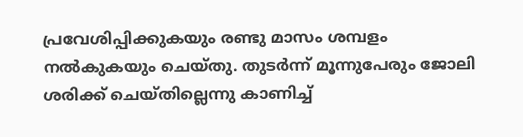പ്രവേശിപ്പിക്കുകയും രണ്ടു മാസം ശമ്പളം നൽകുകയും ചെയ്തു. തുടർന്ന് മൂന്നുപേരും ജോലി ശരിക്ക് ചെയ്തില്ലെന്നു കാണിച്ച്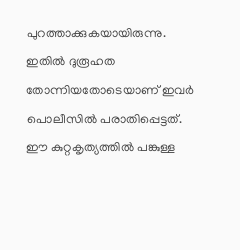പുറത്താക്കുകയായിരുന്നു. ഇതിൽ ദുരൂഹത തോന്നിയതോടെയാണ് ഇവർ പൊലീസിൽ പരാതിപ്പെട്ടത്. ഈ കുറ്റകൃത്യത്തിൽ പങ്കുള്ള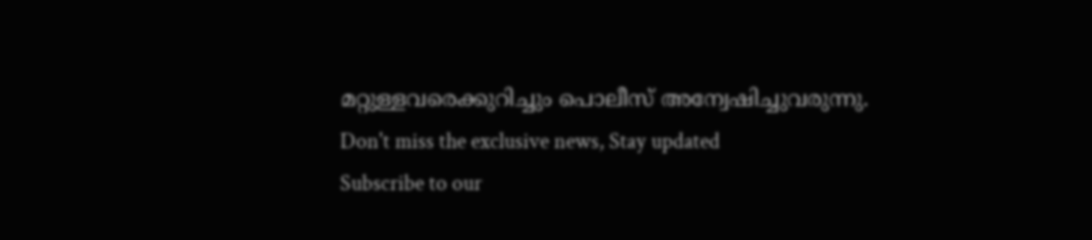മറ്റുള്ളവരെക്കുറിച്ചും പൊലീസ് അന്വേഷിച്ചുവരുന്നു.
Don't miss the exclusive news, Stay updated
Subscribe to our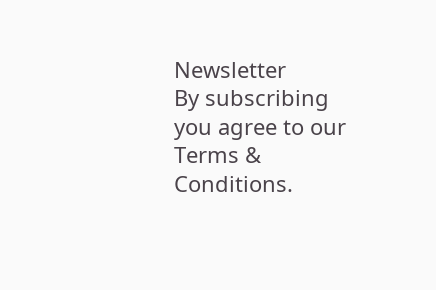Newsletter
By subscribing you agree to our Terms & Conditions.